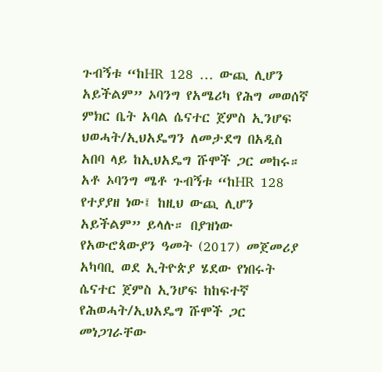ጉብኝቱ “ከHR 128 … ውጪ ሊሆን አይችልም” ኦባንግ የአሜሪካ የሕግ መወሰኛ ምክር ቤት አባል ሴናተር ጀምስ ኢንሆፍ ህወሓት/ኢህአዴግን ለመታደግ በአዲስ አበባ ላይ ከኢህአዴግ ሹሞች ጋር መከሩ። አቶ ኦባንግ ሜቶ ጉብኝቱ “ከHR 128 የተያያዘ ነው፤ ከዚህ ውጪ ሊሆን አይችልም” ይላሉ። በያዝነው የአውሮጳውያን ዓመት (2017) መጀመሪያ አካባቢ ወደ ኢትዮጵያ ሄደው የነበሩት ሴናተር ጀምስ ኢንሆፍ ከከፍተኛ የሕወሓት/ኢህአዴግ ሹሞች ጋር መነጋገራቸው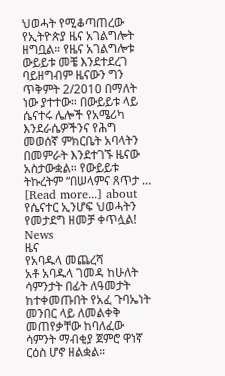ህወሓት የሚቆጣጠረው የኢትዮጵያ ዜና አገልግሎት ዘግቧል። የዜና አገልግሎቱ ውይይቱ መቼ እንደተደረገ ባይዘግብም ዜናውን ግን ጥቅምት 2/2010 በማለት ነው ያተተው። በውይይቱ ላይ ሴናተሩ ሌሎች የአሜሪካ እንደራሴዎችንና የሕግ መወሰኛ ምክርቤት አባላትን በመምራት እንደተገኙ ዜናው አስታውቋል። የውይይቱ ትኩረትም “በሠላምና ጸጥታ … [Read more...] about የሴናተር ኢንሆፍ ህወሓትን የመታደግ ዘመቻ ቀጥሏል!
News
ዜና
የአባዱላ መጨረሻ
አቶ አባዱላ ገመዳ ከሁለት ሳምንታት በፊት ለዓመታት ከተቀመጡበት የአፈ ጉባኤነት መንበር ላይ ለመልቀቅ መጠየቃቸው ከባለፈው ሳምንት ማብቂያ ጀምሮ ዋነኛ ርዕስ ሆኖ ዘልቋል።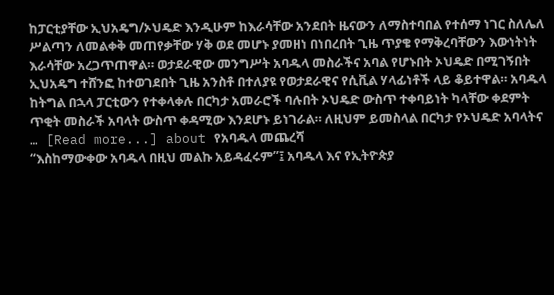ከፓርቲያቸው ኢህአዴግ/ኦህዴድ እንዲሁም ከእራሳቸው አንደበት ዜናውን ለማስተባበል የተሰማ ነገር ስለሌለ ሥልጣን ለመልቀቅ መጠየቃቸው ሃቅ ወደ መሆኑ ያመዘነ በነበረበት ጊዜ ጥያቄ የማቅረባቸውን እውነትነት እራሳቸው አረጋጥጠዋል። ወታደራዊው መንግሥት አባዱላ መስራችና አባል የሆኑበት ኦህዴድ በሚገኝበት ኢህአዴግ ተሸንፎ ከተወገደበት ጊዜ አንስቶ በተለያዩ የወታደራዊና የሲቪል ሃላፊነቶች ላይ ቆይተዋል። አባዱላ ከትግል በኋላ ፓርቲውን የተቀላቀሉ በርካታ አመራሮች ባሉበት ኦህዴድ ውስጥ ተቀባይነት ካላቸው ቀደምት ጥቂት መስራች አባላት ውስጥ ቀዳሚው እንደሆኑ ይነገራል። ለዚህም ይመስላል በርካታ የኦህዴድ አባላትና … [Read more...] about የአባዱላ መጨረሻ
“እስከማውቀው አባዱላ በዚህ መልኩ አይዳፈሩም”፤ አባዱላ እና የኢትዮጵያ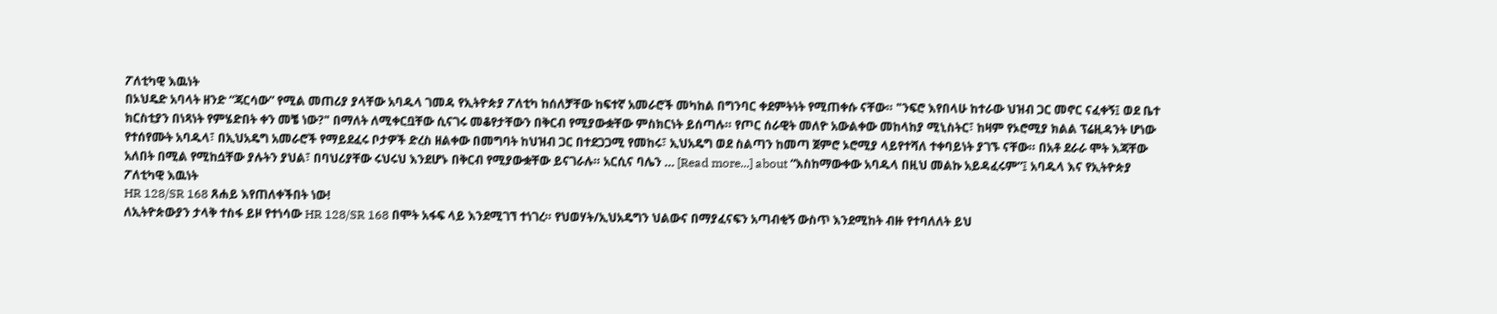ፖለቲካዊ እዉነት
በኦህዴድ አባላት ዘንድ “ጃርሳው” የሚል መጠሪያ ያላቸው አባዱላ ገመዳ የኢትዮጵያ ፖለቲካ ከሰለቻቸው ከፍተኛ አመራሮች መካከል በግንባር ቀደምትነት የሚጠቀሱ ናቸው። "ንፍሮ እየበላሁ ከተራው ህዝብ ጋር መኖር ናፈቀኝ፤ ወደ ቤተ ክርስቲያን በነጻነት የምሄድበት ቀን መቼ ነው?" በማለት ለሚቀርቧቸው ሲናገሩ መቆየታቸውን በቅርብ የሚያውቋቸው ምስክርነት ይሰጣሉ። የጦር ሰራዊት መለዮ አውልቀው መከላከያ ሚኒስትር፣ ከዛም የኦሮሚያ ክልል ፕሬዚዳንት ሆነው የተሰየሙት አባዱላ፣ በኢህአዴግ አመራሮች የማይደፈሩ ቦታዎች ድረስ ዘልቀው በመግባት ከህዝብ ጋር በተደጋጋሚ የመከሩ፣ ኢህአዴግ ወደ ስልጣን ከመጣ ጀምሮ ኦሮሚያ ላይየተሻለ ተቀባይነት ያገኙ ናቸው። በአቶ ደራራ ሞት እጃቸው አለበት በሚል የሚከሷቸው ያሉትን ያህል፣ በባህሪያቸው ሩህሩህ እንደሆኑ በቅርብ የሚያውቋቸው ይናገራሉ። አርሲና ባሌን … [Read more...] about “እስከማውቀው አባዱላ በዚህ መልኩ አይዳፈሩም”፤ አባዱላ እና የኢትዮጵያ ፖለቲካዊ እዉነት
HR 128/SR 168 ጸሐይ እየጠለቀችበት ነው!
ለኢትዮጵውያን ታላቅ ተስፋ ይዞ የተነሳው HR 128/SR 168 በሞት አፋፍ ላይ እንደሚገኘ ተነገረ። የህወሃት/ኢህአዴግን ህልውና በማያፈናፍን አጣብቂኝ ውስጥ እንደሚከት ብዙ የተባለለት ይህ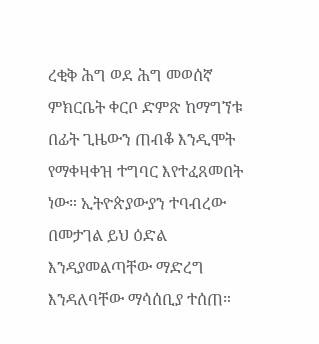ረቂቅ ሕግ ወደ ሕግ መወሰኛ ምክርቤት ቀርቦ ድምጽ ከማግኘቱ በፊት ጊዜውን ጠብቆ እንዲሞት የማቀዛቀዝ ተግባር እየተፈጸመበት ነው። ኢትዮጵያውያን ተባብረው በመታገል ይህ ዕድል እንዳያመልጣቸው ማድረግ እንዳለባቸው ማሳሰቢያ ተሰጠ።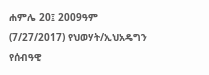ሐምሌ 20፤ 2009ዓም (7/27/2017) የህወሃት/ኢህአዴግን የሰብዓዊ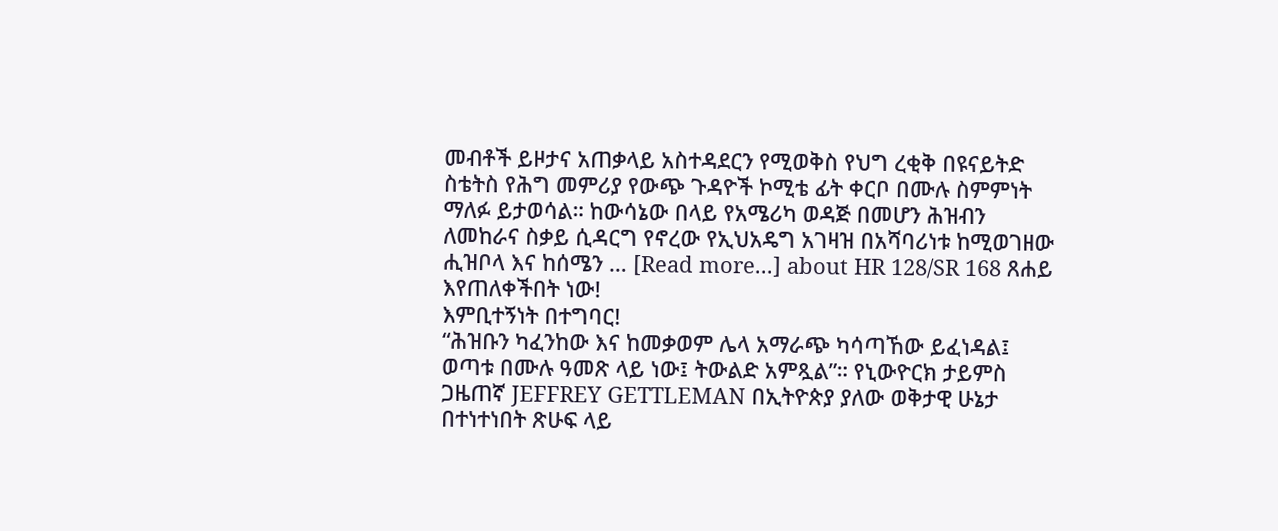መብቶች ይዞታና አጠቃላይ አስተዳደርን የሚወቅስ የህግ ረቂቅ በዩናይትድ ስቴትስ የሕግ መምሪያ የውጭ ጉዳዮች ኮሚቴ ፊት ቀርቦ በሙሉ ስምምነት ማለፉ ይታወሳል። ከውሳኔው በላይ የአሜሪካ ወዳጅ በመሆን ሕዝብን ለመከራና ስቃይ ሲዳርግ የኖረው የኢህአዴግ አገዛዝ በአሻባሪነቱ ከሚወገዘው ሒዝቦላ እና ከሰሜን … [Read more...] about HR 128/SR 168 ጸሐይ እየጠለቀችበት ነው!
እምቢተኝነት በተግባር!
“ሕዝቡን ካፈንከው እና ከመቃወም ሌላ አማራጭ ካሳጣኸው ይፈነዳል፤ ወጣቱ በሙሉ ዓመጽ ላይ ነው፤ ትውልድ አምጿል”። የኒውዮርክ ታይምስ ጋዜጠኛ JEFFREY GETTLEMAN በኢትዮጵያ ያለው ወቅታዊ ሁኔታ በተነተነበት ጽሁፍ ላይ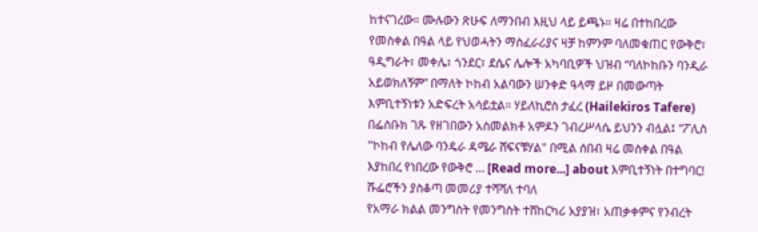ከተናገረው። ሙሉውን ጽሁፍ ለማንበብ እዚህ ላይ ይጫኑ። ዛሬ በተከበረው የመስቀል በዓል ላይ የህወሓትን ማስፈራሪያና ዛቻ ከምንም ባለመቁጠር የውቅሮ፣ ዓዲግራት፣ መቀሌ፣ ጎንደር፣ ደሴና ሌሎች አካባቢዎች ህዝብ “ባለኮከቡን ባንዲራ አይወክለኝም” በማለት ኮከብ አልባውን ሠንቀድ ዓላማ ይዞ በመውጣት እምቢተኝነቱን አድፍረት አሳይቷል። ሃይለኪሮስ ታፈረ (Hailekiros Tafere) በፌስቡክ ገጹ የዘገበውን አስመልክቶ አምዶን ገብረሥላሴ ይህንን ብሏል፤ “ፖሊስ "ኮከብ የሌለው ባንዴራ ዳሜራ ሸፍናቹሃል" በሚል ሰበብ ዛሬ መስቀል በዓል እያከበረ የነበረው የውቅሮ … [Read more...] about እምቢተኝነት በተግባር!
ሹፌሮችን ያስቆጣ መመሪያ ተሻሻለ ተባለ
የአማራ ክልል መንግስት የመንግስት ተሸከርካሪ አያያዝ፣ አጠቃቀምና የንብረት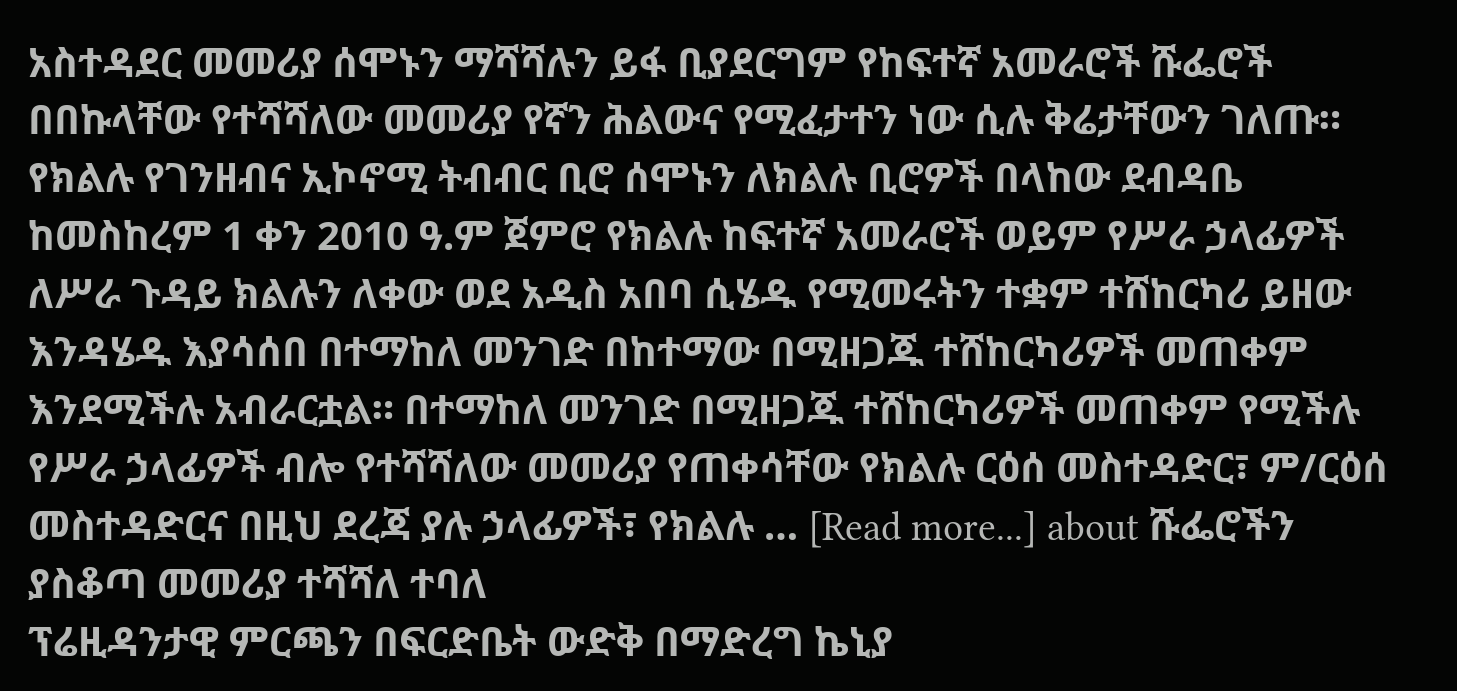አስተዳደር መመሪያ ሰሞኑን ማሻሻሉን ይፋ ቢያደርግም የከፍተኛ አመራሮች ሹፌሮች በበኩላቸው የተሻሻለው መመሪያ የኛን ሕልውና የሚፈታተን ነው ሲሉ ቅሬታቸውን ገለጡ። የክልሉ የገንዘብና ኢኮኖሚ ትብብር ቢሮ ሰሞኑን ለክልሉ ቢሮዎች በላከው ደብዳቤ ከመስከረም 1 ቀን 2010 ዓ.ም ጀምሮ የክልሉ ከፍተኛ አመራሮች ወይም የሥራ ኃላፊዎች ለሥራ ጉዳይ ክልሉን ለቀው ወደ አዲስ አበባ ሲሄዱ የሚመሩትን ተቋም ተሸከርካሪ ይዘው እንዳሄዱ እያሳሰበ በተማከለ መንገድ በከተማው በሚዘጋጁ ተሸከርካሪዎች መጠቀም እንደሚችሉ አብራርቷል። በተማከለ መንገድ በሚዘጋጁ ተሸከርካሪዎች መጠቀም የሚችሉ የሥራ ኃላፊዎች ብሎ የተሻሻለው መመሪያ የጠቀሳቸው የክልሉ ርዕሰ መስተዳድር፣ ም/ርዕሰ መስተዳድርና በዚህ ደረጃ ያሉ ኃላፊዎች፣ የክልሉ … [Read more...] about ሹፌሮችን ያስቆጣ መመሪያ ተሻሻለ ተባለ
ፕሬዚዳንታዊ ምርጫን በፍርድቤት ውድቅ በማድረግ ኬኒያ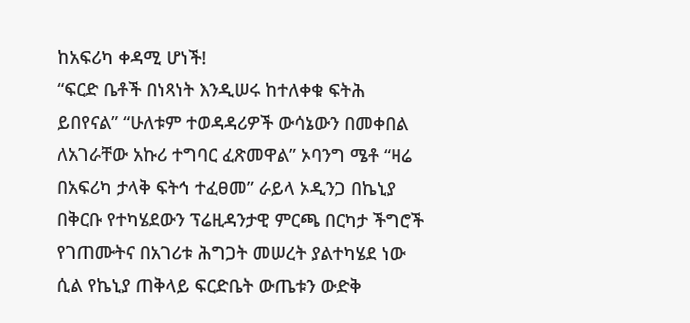ከአፍሪካ ቀዳሚ ሆነች!
“ፍርድ ቤቶች በነጻነት እንዲሠሩ ከተለቀቁ ፍትሕ ይበየናል” “ሁለቱም ተወዳዳሪዎች ውሳኔውን በመቀበል ለአገራቸው አኩሪ ተግባር ፈጽመዋል” ኦባንግ ሜቶ “ዛሬ በአፍሪካ ታላቅ ፍትኅ ተፈፀመ” ራይላ ኦዲንጋ በኬኒያ በቅርቡ የተካሄደውን ፕሬዚዳንታዊ ምርጫ በርካታ ችግሮች የገጠሙትና በአገሪቱ ሕግጋት መሠረት ያልተካሄደ ነው ሲል የኬኒያ ጠቅላይ ፍርድቤት ውጤቱን ውድቅ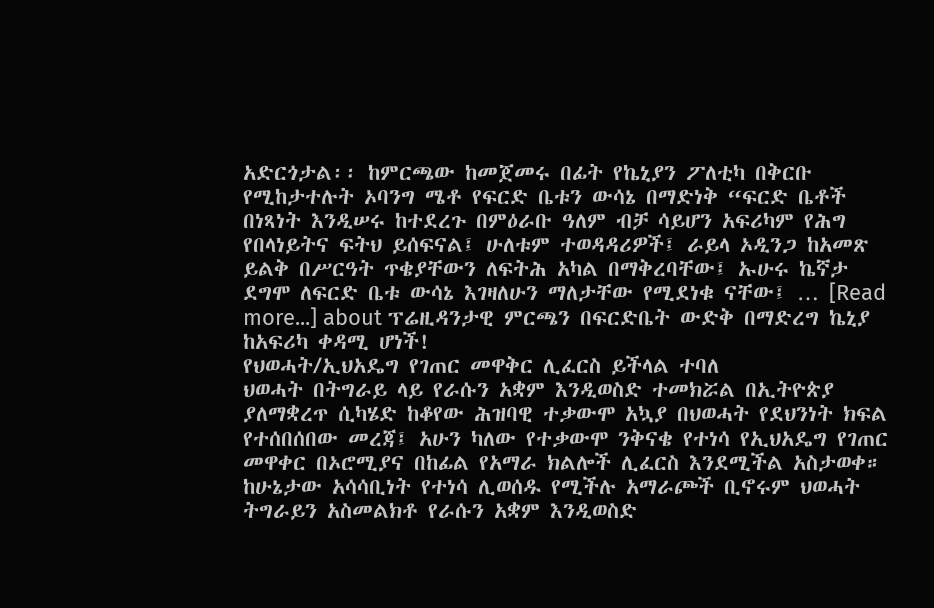አድርጎታል፡፡ ከምርጫው ከመጀመሩ በፊት የኬኒያን ፖለቲካ በቅርቡ የሚከታተሉት ኦባንግ ሜቶ የፍርድ ቤቱን ውሳኔ በማድነቅ “ፍርድ ቤቶች በነጻነት እንዲሠሩ ከተደረጉ በምዕራቡ ዓለም ብቻ ሳይሆን አፍሪካም የሕግ የበላነይትና ፍትህ ይሰፍናል፤ ሁለቱም ተወዳዳሪዎች፤ ራይላ ኦዲንጋ ከአመጽ ይልቅ በሥርዓት ጥቄያቸውን ለፍትሕ አካል በማቅረባቸው፤ ኡሁሩ ኬኛታ ደግሞ ለፍርድ ቤቱ ውሳኔ እገዛለሁን ማለታቸው የሚደነቁ ናቸው፤ … [Read more...] about ፕሬዚዳንታዊ ምርጫን በፍርድቤት ውድቅ በማድረግ ኬኒያ ከአፍሪካ ቀዳሚ ሆነች!
የህወሓት/ኢህአዴግ የገጠር መዋቅር ሊፈርስ ይችላል ተባለ
ህወሓት በትግራይ ላይ የራሱን አቋም እንዲወስድ ተመክሯል በኢትዮጵያ ያለማቋረጥ ሲካሄድ ከቆየው ሕዝባዊ ተቃውሞ አኳያ በህወሓት የደህንነት ክፍል የተሰበሰበው መረጃ፤ አሁን ካለው የተቃውሞ ንቅናቄ የተነሳ የኢህአዴግ የገጠር መዋቀር በኦሮሚያና በከፊል የአማራ ክልሎች ሊፈርስ እንደሚችል አስታወቀ። ከሁኔታው አሳሳቢነት የተነሳ ሊወሰዱ የሚችሉ አማራጮች ቢኖሩም ህወሓት ትግራይን አስመልክቶ የራሱን አቋም እንዲወስድ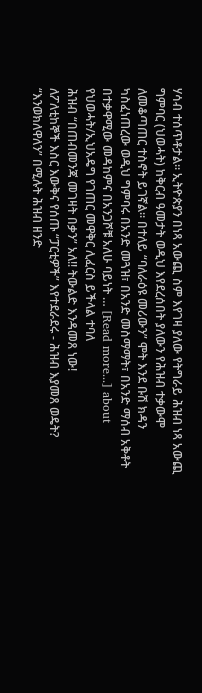ሃሳብ ተሰጥቶታል። ኢትዮጵያን በነጻ አውጪ ስም እየገዛ ያለው የትግራይ ሕዝብ ነጻ አውጪ ግምባር (ህወሓት) ከቅርብ ዓመታት ወዲህ እየደረሰበት ያለውን የሕዝብ ተቃውሞ ለመቆጣጠር ተስኖት ይገኛል። በተለይ “ባለራዕዩ መሪውን” ሞት እንደ ቡሽ ክዳን ካስፈነጠረው ወዲህ ግምባሩ በአንድ መጓዝ፣ በአንድ መስማማት፣ በአንድ ማሰብ አቅቶት በተቃዋሚው መዳከምና በአንጋሾቹ አለሁ ባይነት … [Read more...] about የህወሓት/ኢህአዴግ የገጠር መዋቅር ሊፈርስ ይችላል ተባለ
ሕዝብ “በጠብመንጃ መገዛት በቃን” አለ!! ትውልድ እንዳመጸ ነው!
ለፖለቲከኞች እስር እውቅና የሰጡ “ፓርቲዎች” እየተደራደሩ - ሕዝብ እያመጸ ወዴት? “እንወክለዋለን” በሚሉት ሕዝብ ዘንድ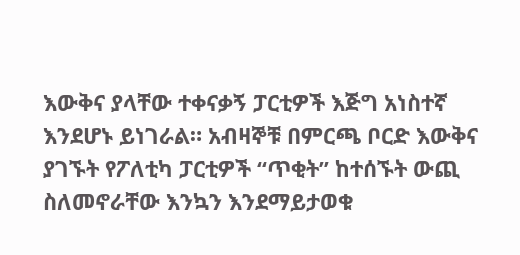እውቅና ያላቸው ተቀናቃኝ ፓርቲዎች እጅግ አነስተኛ እንደሆኑ ይነገራል። አብዛኞቹ በምርጫ ቦርድ እውቅና ያገኙት የፖለቲካ ፓርቲዎች “ጥቂት” ከተሰኙት ውጪ ስለመኖራቸው እንኳን እንደማይታወቁ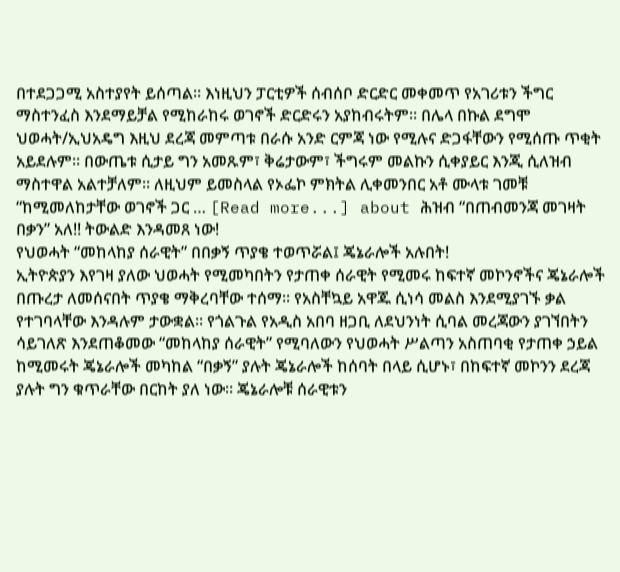በተደጋጋሚ አስተያየት ይሰጣል። እነዚህን ፓርቲዎች ሰብሰቦ ድርድር መቀመጥ የአገሪቱን ችግር ማስተንፈስ እንደማይቻል የሚከራከሩ ወገኖች ድርድሩን አያከብሩትም። በሌላ በኩል ደግሞ ህወሓት/ኢህአዴግ እዚህ ደረጃ መምጣቱ በራሱ አንድ ርምጃ ነው የሚሉና ድጋፋቸውን የሚሰጡ ጥቂት አይደሉም። በውጤቱ ሲታይ ግን አመጹም፣ ቅሬታውም፣ ችግሩም መልኩን ሲቀያይር እንጂ ሲለዝብ ማስተዋል አልተቻለም። ለዚህም ይመስላል የኦፌኮ ምክትል ሊቀመንበር አቶ ሙላቱ ገመቹ “ከሚመለከታቸው ወገኖች ጋር … [Read more...] about ሕዝብ “በጠብመንጃ መገዛት በቃን” አለ!! ትውልድ እንዳመጸ ነው!
የህወሓት “መከላከያ ሰራዊት” በበቃኝ ጥያቄ ተወጥሯል፤ ጄኔራሎች አሉበት!
ኢትዮጵያን እየገዛ ያለው ህወሓት የሚመካበትን የታጠቀ ሰራዊት የሚመሩ ከፍተኛ መኮንኖችና ጄኔራሎች በጡረታ ለመሰናበት ጥያቄ ማቅረባቸው ተሰማ። የአስቸኳይ አዋጁ ሲነሳ መልስ እንደሚያገኙ ቃል የተገባላቸው እንዳሉም ታውቋል። የጎልጉል የአዲስ አበባ ዘጋቢ ለደህንነት ሲባል መረጃውን ያገኘበትን ሳይገለጽ እንደጠቆመው “መከላከያ ሰራዊት” የሚባለውን የህወሓት ሥልጣን አስጠባቂ የታጠቀ ኃይል ከሚመሩት ጄኔራሎች መካከል “በቃኝ” ያሉት ጄኔራሎች ከሰባት በላይ ሲሆኑ፣ በከፍተኛ መኮንን ደረጃ ያሉት ግን ቁጥራቸው በርከት ያለ ነው። ጄኔራሎቹ ሰራዊቱን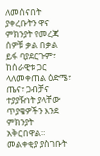ለመሰናበት ያቀረቡትን ዋና ምክንያት የመረጃ ሰዎቹ ቃል በቃል ይፋ ባያደርጉም፣ ከሰራዊቱ ጋር ላለመቀጠል ዕድሜ፣ ጤና፣ ጋብቻና ተያያዥነት ያላቸው ጥያቄዎችን እንደ ምክንያት አቅርበዋል። መልቀቂያ ያስገቡት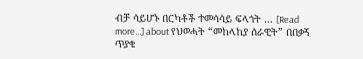ብቻ ሳይሆኑ በርካቶች ተመሳሳይ ፍላጎት … [Read more...] about የህወሓት “መከላከያ ሰራዊት” በበቃኝ ጥያቄ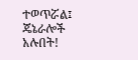ተወጥሯል፤ ጄኔራሎች አሉበት!